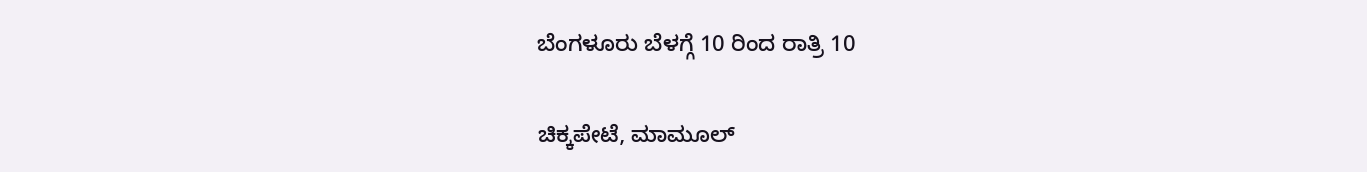ಬೆಂಗಳೂರು ಬೆಳಗ್ಗೆ 10 ರಿಂದ ರಾತ್ರಿ 10

ಚಿಕ್ಕಪೇಟೆ, ಮಾಮೂಲ್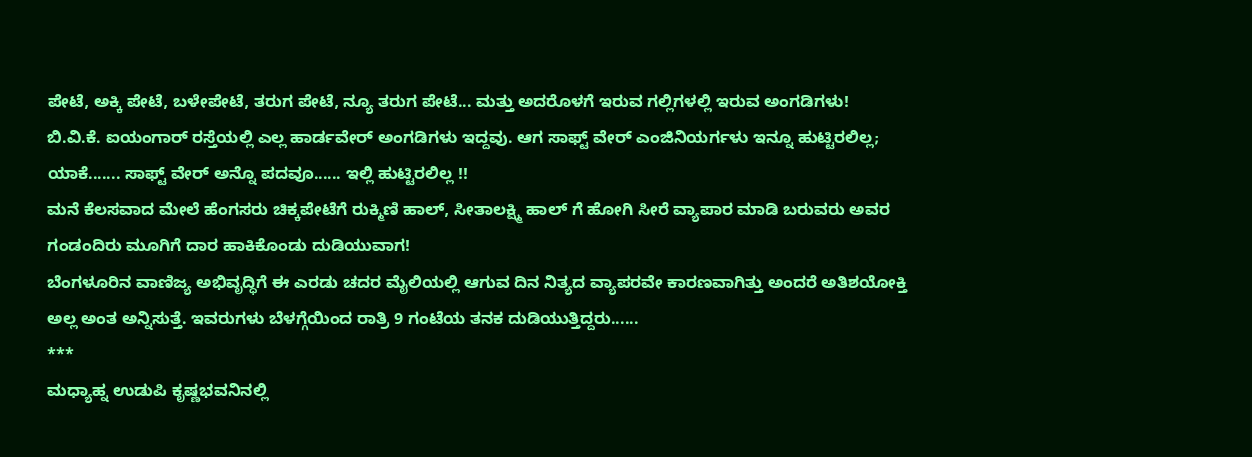ಪೇಟೆ, ಅಕ್ಕಿ ಪೇಟೆ, ಬಳೇಪೇಟೆ, ತರುಗ ಪೇಟೆ, ನ್ಯೂ ತರುಗ ಪೇಟೆ... ಮತ್ತು ಅದರೊಳಗೆ ಇರುವ ಗಲ್ಲಿಗಳಲ್ಲಿ ಇರುವ ಅಂಗಡಿಗಳು!
ಬಿ.ವಿ.ಕೆ. ಐಯಂಗಾರ್ ರಸ್ತೆಯಲ್ಲಿ ಎಲ್ಲ ಹಾರ್ಡವೇರ್ ಅಂಗಡಿಗಳು ಇದ್ದವು. ಆಗ ಸಾಫ್ಟ್ ವೇರ್ ಎಂಜಿನಿಯರ್ಗಳು ಇನ್ನೂ ಹುಟ್ಟಿರಲಿಲ್ಲ; ಯಾಕೆ....... ಸಾಫ್ಟ್ ವೇರ್ ಅನ್ನೊ ಪದವೂ...... ಇಲ್ಲಿ ಹುಟ್ಟಿರಲಿಲ್ಲ !!
ಮನೆ ಕೆಲಸವಾದ ಮೇಲೆ ಹೆಂಗಸರು ಚಿಕ್ಕಪೇಟೆಗೆ ರುಕ್ಮಿಣಿ ಹಾಲ್, ಸೀತಾಲಕ್ಷ್ಮಿ ಹಾಲ್ ಗೆ ಹೋಗಿ ಸೀರೆ ವ್ಯಾಪಾರ ಮಾಡಿ ಬರುವರು ಅವರ ಗಂಡಂದಿರು ಮೂಗಿಗೆ ದಾರ ಹಾಕಿಕೊಂಡು ದುಡಿಯುವಾಗ!
ಬೆಂಗಳೂರಿನ ವಾಣಿಜ್ಯ ಅಭಿವೃದ್ಧಿಗೆ ಈ ಎರಡು ಚದರ ಮೈಲಿಯಲ್ಲಿ ಆಗುವ ದಿನ ನಿತ್ಯದ ವ್ಯಾಪರವೇ ಕಾರಣವಾಗಿತ್ತು ಅಂದರೆ ಅತಿಶಯೋಕ್ತಿ ಅಲ್ಲ ಅಂತ ಅನ್ನಿಸುತ್ತೆ. ಇವರುಗಳು ಬೆಳಗ್ಗೆಯಿಂದ ರಾತ್ರಿ 9 ಗಂಟೆಯ ತನಕ ದುಡಿಯುತ್ತಿದ್ದರು......
***
ಮಧ್ಯಾಹ್ನ ಉಡುಪಿ ಕೃಷ್ಣಭವನಿನಲ್ಲಿ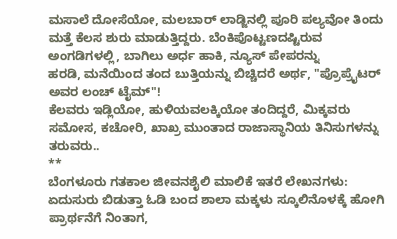ಮಸಾಲೆ ದೋಸೆಯೋ, ಮಲಬಾರ್ ಲಾಡ್ಜಿನಲ್ಲಿ ಪೂರಿ ಪಲ್ಯವೋ ತಿಂದು ಮತ್ತೆ ಕೆಲಸ ಶುರು ಮಾಡುತ್ತಿದ್ದರು. ಬೆಂಕಿಪೊಟ್ಟಣದಷ್ಟಿರುವ ಅಂಗಡಿಗಳಲ್ಲಿ, ಬಾಗಿಲು ಅರ್ಧ ಹಾಕಿ, ನ್ಯೂಸ್ ಪೇಪರನ್ನು
ಹರಡಿ, ಮನೆಯಿಂದ ತಂದ ಬುತ್ತಿಯನ್ನು ಬಿಚ್ಚಿದರೆ ಅರ್ಥ, "ಪ್ರೊಪ್ರೈಟರ್ ಅವರ ಲಂಚ್ ಟೈಮ್"!
ಕೆಲವರು ಇಡ್ಲಿಯೋ, ಹುಳಿಯವಲಕ್ಕಿಯೋ ತಂದಿದ್ದರೆ, ಮಿಕ್ಕವರು ಸಮೋಸ, ಕಚೋರಿ, ಖಾಖ್ರ ಮುಂತಾದ ರಾಜಾಸ್ಥಾನಿಯ ತಿನಿಸುಗಳನ್ನು ತರುವರು..
**
ಬೆಂಗಳೂರು ಗತಕಾಲ ಜೀವನಶೈಲಿ ಮಾಲಿಕೆ ಇತರೆ ಲೇಖನಗಳು:
ಏದುಸುರು ಬಿಡುತ್ತಾ ಓಡಿ ಬಂದ ಶಾಲಾ ಮಕ್ಕಳು ಸ್ಕೂಲಿನೊಳಕ್ಕೆ ಹೋಗಿ ಪ್ರಾರ್ಥನೆಗೆ ನಿಂತಾಗ,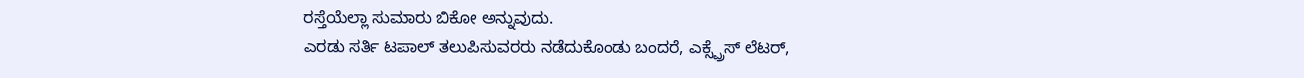ರಸ್ತೆಯೆಲ್ಲಾ ಸುಮಾರು ಬಿಕೋ ಅನ್ನುವುದು.
ಎರಡು ಸರ್ತಿ ಟಪಾಲ್ ತಲುಪಿಸುವರರು ನಡೆದುಕೊಂಡು ಬಂದರೆ, ಎಕ್ಸ್ಪ್ರೆಸ್ ಲೆಟರ್,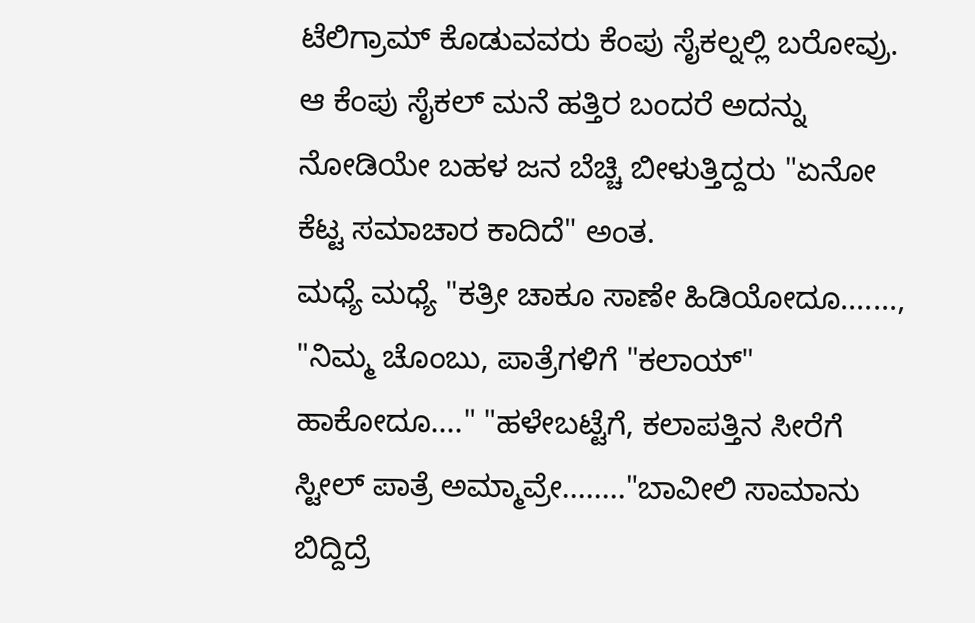ಟೆಲಿಗ್ರಾಮ್ ಕೊಡುವವರು ಕೆಂಪು ಸೈಕಲ್ನಲ್ಲಿ ಬರೋವ್ರು. ಆ ಕೆಂಪು ಸೈಕಲ್ ಮನೆ ಹತ್ತಿರ ಬಂದರೆ ಅದನ್ನು ನೋಡಿಯೇ ಬಹಳ ಜನ ಬೆಚ್ಚಿ ಬೀಳುತ್ತಿದ್ದರು "ಏನೋ ಕೆಟ್ಟ ಸಮಾಚಾರ ಕಾದಿದೆ" ಅಂತ.
ಮಧ್ಯೆ ಮಧ್ಯೆ "ಕತ್ರೀ ಚಾಕೂ ಸಾಣೇ ಹಿಡಿಯೋದೂ......., "ನಿಮ್ಮ ಚೊಂಬು, ಪಾತ್ರೆಗಳಿಗೆ "ಕಲಾಯ್" ಹಾಕೋದೂ...." "ಹಳೇಬಟ್ಟೆಗೆ, ಕಲಾಪತ್ತಿನ ಸೀರೆಗೆ ಸ್ಟೀಲ್ ಪಾತ್ರೆ ಅಮ್ಮಾವ್ರೇ........"ಬಾವೀಲಿ ಸಾಮಾನು ಬಿದ್ದಿದ್ರೆ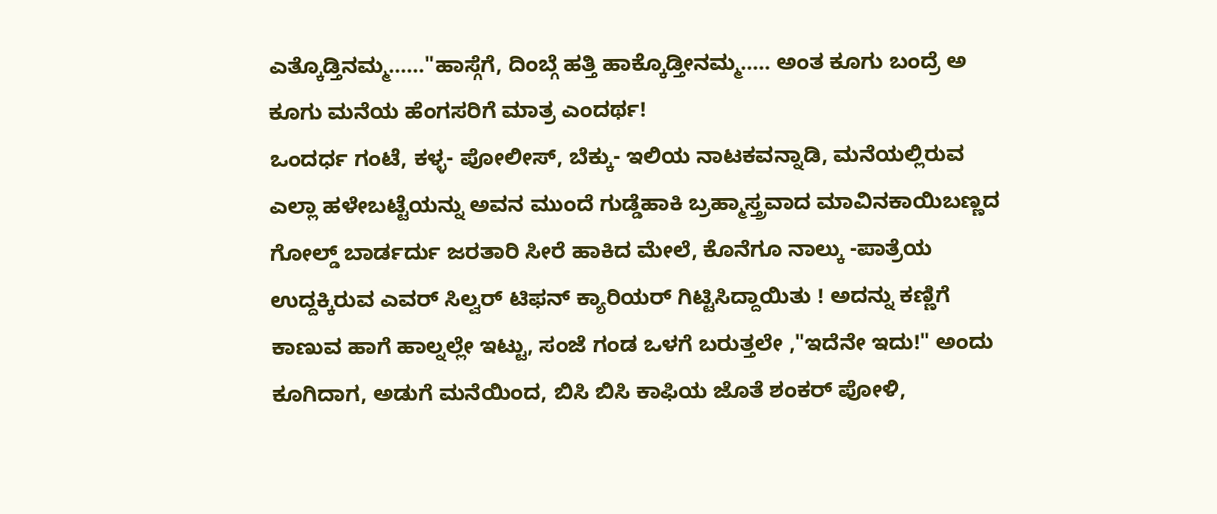ಎತ್ಕೊಡ್ತಿನಮ್ಮ......"ಹಾಸ್ಗೆಗೆ, ದಿಂಬ್ಗೆ ಹತ್ತಿ ಹಾಕ್ಕೊಡ್ತೀನಮ್ಮ..... ಅಂತ ಕೂಗು ಬಂದ್ರೆ ಅ ಕೂಗು ಮನೆಯ ಹೆಂಗಸರಿಗೆ ಮಾತ್ರ ಎಂದರ್ಥ!
ಒಂದರ್ಧ ಗಂಟೆ, ಕಳ್ಳ- ಪೋಲೀಸ್, ಬೆಕ್ಕು- ಇಲಿಯ ನಾಟಕವನ್ನಾಡಿ, ಮನೆಯಲ್ಲಿರುವ ಎಲ್ಲಾ ಹಳೇಬಟ್ಟೆಯನ್ನು ಅವನ ಮುಂದೆ ಗುಡ್ಡೆಹಾಕಿ ಬ್ರಹ್ಮಾಸ್ತ್ರವಾದ ಮಾವಿನಕಾಯಿಬಣ್ಣದ ಗೋಲ್ಡ್ ಬಾರ್ಡರ್ದು ಜರತಾರಿ ಸೀರೆ ಹಾಕಿದ ಮೇಲೆ, ಕೊನೆಗೂ ನಾಲ್ಕು -ಪಾತ್ರೆಯ ಉದ್ದಕ್ಕಿರುವ ಎವರ್ ಸಿಲ್ವರ್ ಟಿಫನ್ ಕ್ಯಾರಿಯರ್ ಗಿಟ್ಟಿಸಿದ್ದಾಯಿತು ! ಅದನ್ನು ಕಣ್ಣಿಗೆ ಕಾಣುವ ಹಾಗೆ ಹಾಲ್ನಲ್ಲೇ ಇಟ್ಟು, ಸಂಜೆ ಗಂಡ ಒಳಗೆ ಬರುತ್ತಲೇ ,"ಇದೆನೇ ಇದು!" ಅಂದು ಕೂಗಿದಾಗ, ಅಡುಗೆ ಮನೆಯಿಂದ, ಬಿಸಿ ಬಿಸಿ ಕಾಫಿಯ ಜೊತೆ ಶಂಕರ್ ಪೋಳಿ,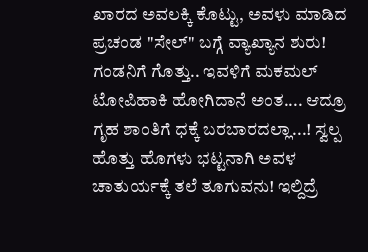ಖಾರದ ಅವಲಕ್ಕಿ ಕೊಟ್ಟು, ಅವಳು ಮಾಡಿದ ಪ್ರಚಂಡ "ಸೇಲ್" ಬಗ್ಗೆ ವ್ಯಾಖ್ಯಾನ ಶುರು!
ಗಂಡನಿಗೆ ಗೊತ್ತು.. ಇವಳಿಗೆ ಮಕಮಲ್ ಟೋಪಿಹಾಕಿ ಹೋಗಿದಾನೆ ಅಂತ.... ಆದ್ರೂ ಗೃಹ ಶಾಂತಿಗೆ ಧಕ್ಕೆ ಬರಬಾರದಲ್ಲಾ...! ಸ್ವಲ್ಪ ಹೊತ್ತು ಹೊಗಳು ಭಟ್ಟನಾಗಿ ಅವಳ ಚಾತುರ್ಯಕ್ಕೆ ತಲೆ ತೂಗುವನು! ಇಲ್ದಿದ್ರೆ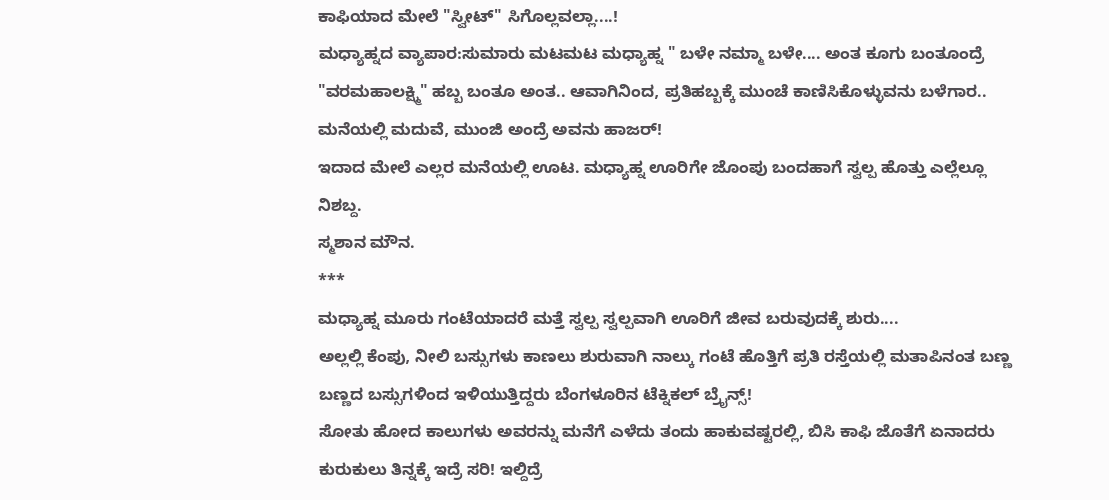ಕಾಫಿಯಾದ ಮೇಲೆ "ಸ್ವೀಟ್" ಸಿಗೊಲ್ಲವಲ್ಲಾ....!
ಮಧ್ಯಾಹ್ನದ ವ್ಯಾಪಾರ:ಸುಮಾರು ಮಟಮಟ ಮಧ್ಯಾಹ್ನ " ಬಳೇ ನಮ್ಮಾ ಬಳೇ.... ಅಂತ ಕೂಗು ಬಂತೂಂದ್ರೆ "ವರಮಹಾಲಕ್ಷ್ಮಿ" ಹಬ್ಬ ಬಂತೂ ಅಂತ.. ಆವಾಗಿನಿಂದ, ಪ್ರತಿಹಬ್ಬಕ್ಕೆ ಮುಂಚೆ ಕಾಣಿಸಿಕೊಳ್ಳುವನು ಬಳೆಗಾರ.. ಮನೆಯಲ್ಲಿ ಮದುವೆ, ಮುಂಜಿ ಅಂದ್ರೆ ಅವನು ಹಾಜರ್!
ಇದಾದ ಮೇಲೆ ಎಲ್ಲರ ಮನೆಯಲ್ಲಿ ಊಟ. ಮಧ್ಯಾಹ್ನ ಊರಿಗೇ ಜೊಂಪು ಬಂದಹಾಗೆ ಸ್ವಲ್ಪ ಹೊತ್ತು ಎಲ್ಲೆಲ್ಲೂ ನಿಶಬ್ದ.
ಸ್ಮಶಾನ ಮೌನ.
***
ಮಧ್ಯಾಹ್ನ ಮೂರು ಗಂಟೆಯಾದರೆ ಮತ್ತೆ ಸ್ವಲ್ಪ ಸ್ವಲ್ಪವಾಗಿ ಊರಿಗೆ ಜೀವ ಬರುವುದಕ್ಕೆ ಶುರು....
ಅಲ್ಲಲ್ಲಿ ಕೆಂಪು, ನೀಲಿ ಬಸ್ಸುಗಳು ಕಾಣಲು ಶುರುವಾಗಿ ನಾಲ್ಕು ಗಂಟೆ ಹೊತ್ತಿಗೆ ಪ್ರತಿ ರಸ್ತೆಯಲ್ಲಿ ಮತಾಪಿನಂತ ಬಣ್ಣ ಬಣ್ಣದ ಬಸ್ಸುಗಳಿಂದ ಇಳಿಯುತ್ತಿದ್ದರು ಬೆಂಗಳೂರಿನ ಟೆಕ್ನಿಕಲ್ ಬ್ರೈನ್ಸ್!
ಸೋತು ಹೋದ ಕಾಲುಗಳು ಅವರನ್ನು ಮನೆಗೆ ಎಳೆದು ತಂದು ಹಾಕುವಷ್ಟರಲ್ಲಿ, ಬಿಸಿ ಕಾಫಿ ಜೊತೆಗೆ ಏನಾದರು ಕುರುಕುಲು ತಿನ್ನಕ್ಕೆ ಇದ್ರೆ ಸರಿ! ಇಲ್ದಿದ್ರೆ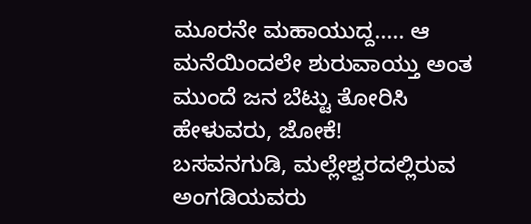ಮೂರನೇ ಮಹಾಯುದ್ದ..... ಆ ಮನೆಯಿಂದಲೇ ಶುರುವಾಯ್ತು ಅಂತ ಮುಂದೆ ಜನ ಬೆಟ್ಟು ತೋರಿಸಿ ಹೇಳುವರು, ಜೋಕೆ!
ಬಸವನಗುಡಿ, ಮಲ್ಲೇಶ್ವರದಲ್ಲಿರುವ ಅಂಗಡಿಯವರು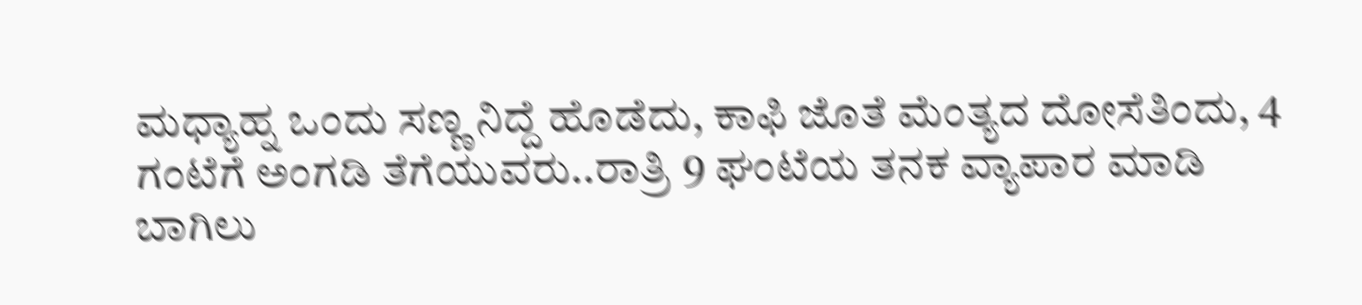ಮಧ್ಯಾಹ್ನ ಒಂದು ಸಣ್ಣ ನಿದ್ದೆ ಹೊಡೆದು, ಕಾಫಿ ಜೊತೆ ಮೆಂತ್ಯದ ದೋಸೆತಿಂದು, 4 ಗಂಟೆಗೆ ಅಂಗಡಿ ತೆಗೆಯುವರು..ರಾತ್ರಿ 9 ಘಂಟೆಯ ತನಕ ವ್ಯಾಪಾರ ಮಾಡಿ ಬಾಗಿಲು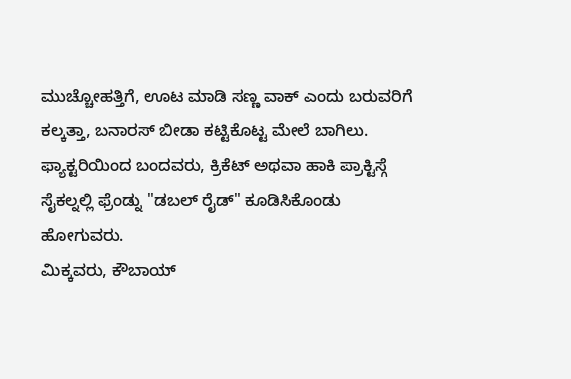ಮುಚ್ಚೋಹತ್ತಿಗೆ, ಊಟ ಮಾಡಿ ಸಣ್ಣ ವಾಕ್ ಎಂದು ಬರುವರಿಗೆ ಕಲ್ಕತ್ತಾ, ಬನಾರಸ್ ಬೀಡಾ ಕಟ್ಟಿಕೊಟ್ಟ ಮೇಲೆ ಬಾಗಿಲು.
ಫ್ಯಾಕ್ಟರಿಯಿಂದ ಬಂದವರು, ಕ್ರಿಕೆಟ್ ಅಥವಾ ಹಾಕಿ ಪ್ರಾಕ್ಟಿಸ್ಗೆ ಸೈಕಲ್ನಲ್ಲಿ ಫ್ರೆಂಡ್ನು "ಡಬಲ್ ರೈಡ್" ಕೂಡಿಸಿಕೊಂಡು ಹೋಗುವರು.
ಮಿಕ್ಕವರು, ಕೌಬಾಯ್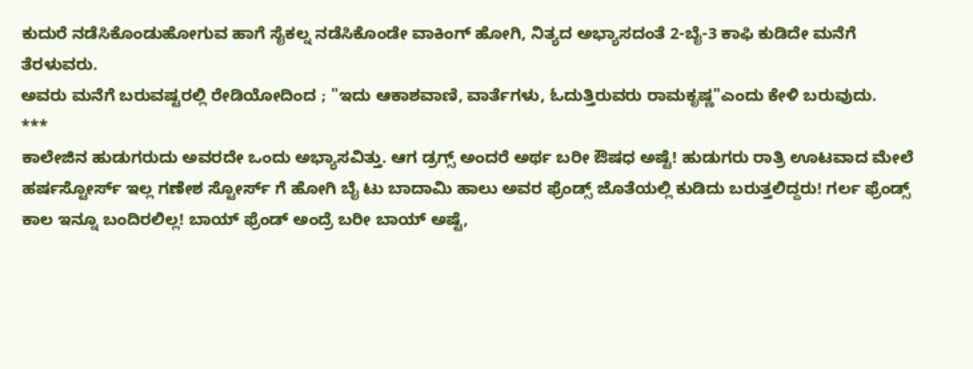ಕುದುರೆ ನಡೆಸಿಕೊಂಡುಹೋಗುವ ಹಾಗೆ ಸೈಕಲ್ನ ನಡೆಸಿಕೊಂಡೇ ವಾಕಿಂಗ್ ಹೋಗಿ, ನಿತ್ಯದ ಅಭ್ಯಾಸದಂತೆ 2-ಬೈ-3 ಕಾಫಿ ಕುಡಿದೇ ಮನೆಗೆ ತೆರಳುವರು.
ಅವರು ಮನೆಗೆ ಬರುವಷ್ಟರಲ್ಲಿ ರೇಡಿಯೋದಿಂದ ; "ಇದು ಆಕಾಶವಾಣಿ, ವಾರ್ತೆಗಳು, ಓದುತ್ತಿರುವರು ರಾಮಕೃಷ್ಣ"ಎಂದು ಕೇಳಿ ಬರುವುದು.
***
ಕಾಲೇಜಿನ ಹುಡುಗರುದು ಅವರದೇ ಒಂದು ಅಭ್ಯಾಸವಿತ್ತು. ಆಗ ಡ್ರಗ್ಸ್ ಅಂದರೆ ಅರ್ಥ ಬರೀ ಔಷಧ ಅಷ್ಟೆ! ಹುಡುಗರು ರಾತ್ರಿ ಊಟವಾದ ಮೇಲೆ ಹರ್ಷಸ್ಟೋರ್ಸ್ ಇಲ್ಲ ಗಣೇಶ ಸ್ಟೋರ್ಸ್ ಗೆ ಹೋಗಿ ಬೈ ಟು ಬಾದಾಮಿ ಹಾಲು ಅವರ ಫ್ರೆಂಡ್ಸ್ ಜೊತೆಯಲ್ಲಿ ಕುಡಿದು ಬರುತ್ತಲಿದ್ದರು! ಗರ್ಲ ಫ್ರೆಂಡ್ಸ್ ಕಾಲ ಇನ್ನೂ ಬಂದಿರಲಿಲ್ಲ! ಬಾಯ್ ಫ್ರೆಂಡ್ ಅಂದ್ರೆ ಬರೀ ಬಾಯ್ ಅಷ್ಟೆ,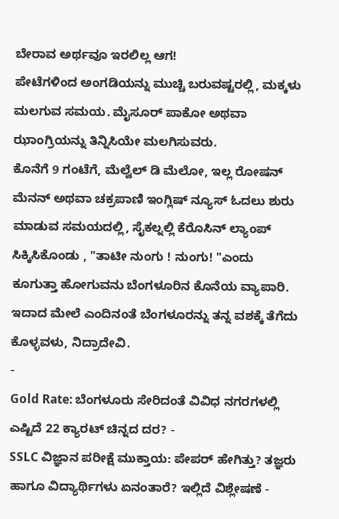ಬೇರಾವ ಅರ್ಥವೂ ಇರಲಿಲ್ಲ ಆಗ!
ಪೇಟೆಗಳಿಂದ ಅಂಗಡಿಯನ್ನು ಮುಚ್ಚಿ ಬರುವಷ್ಟರಲ್ಲಿ, ಮಕ್ಕಳು ಮಲಗುವ ಸಮಯ. ಮೈಸೂರ್ ಪಾಕೋ ಅಥವಾ ಝಾಂಗ್ರಿಯನ್ನು ತಿನ್ನಿಸಿಯೇ ಮಲಗಿಸುವರು.
ಕೊನೆಗೆ 9 ಗಂಟೆಗೆ, ಮೆಲ್ವೆಲ್ ಡಿ ಮೆಲೋ, ಇಲ್ಲ ರೋಷನ್ ಮೆನನ್ ಅಥವಾ ಚಕ್ರಪಾಣಿ ಇಂಗ್ಲಿಷ್ ನ್ಯೂಸ್ ಓದಲು ಶುರು ಮಾಡುವ ಸಮಯದಲ್ಲಿ, ಸೈಕಲ್ನಲ್ಲಿ ಕೆರೊಸಿನ್ ಲ್ಯಾಂಪ್ ಸಿಕ್ಕಿಸಿಕೊಂಡು , "ತಾಟೀ ನುಂಗು ! ನುಂಗು! "ಎಂದು ಕೂಗುತ್ತಾ ಹೋಗುವನು ಬೆಂಗಳೂರಿನ ಕೊನೆಯ ವ್ಯಾಪಾರಿ.
ಇದಾದ ಮೇಲೆ ಎಂದಿನಂತೆ ಬೆಂಗಳೂರನ್ನು ತನ್ನ ವಶಕ್ಕೆ ತೆಗೆದು ಕೊಳ್ಳವಳು, ನಿದ್ರಾದೇವಿ.
-
Gold Rate: ಬೆಂಗಳೂರು ಸೇರಿದಂತೆ ವಿವಿಧ ನಗರಗಳಲ್ಲಿ ಎಷ್ಟಿದೆ 22 ಕ್ಯಾರಟ್ ಚಿನ್ನದ ದರ? -
SSLC ವಿಜ್ಞಾನ ಪರೀಕ್ಷೆ ಮುಕ್ತಾಯ: ಪೇಪರ್ ಹೇಗಿತ್ತು? ತಜ್ಞರು ಹಾಗೂ ವಿದ್ಯಾರ್ಥಿಗಳು ಏನಂತಾರೆ? ಇಲ್ಲಿದೆ ವಿಶ್ಲೇಷಣೆ -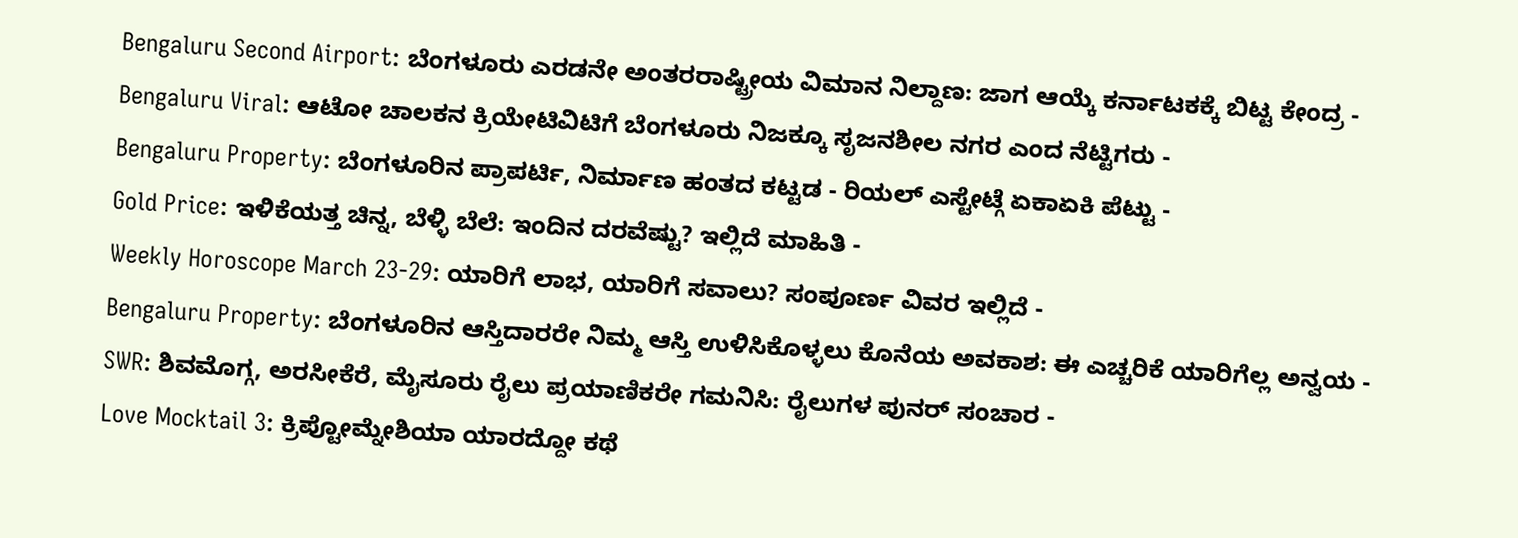Bengaluru Second Airport: ಬೆಂಗಳೂರು ಎರಡನೇ ಅಂತರರಾಷ್ಟ್ರೀಯ ವಿಮಾನ ನಿಲ್ದಾಣ: ಜಾಗ ಆಯ್ಕೆ ಕರ್ನಾಟಕಕ್ಕೆ ಬಿಟ್ಟ ಕೇಂದ್ರ -
Bengaluru Viral: ಆಟೋ ಚಾಲಕನ ಕ್ರಿಯೇಟಿವಿಟಿಗೆ ಬೆಂಗಳೂರು ನಿಜಕ್ಕೂ ಸೃಜನಶೀಲ ನಗರ ಎಂದ ನೆಟ್ಟಿಗರು -
Bengaluru Property: ಬೆಂಗಳೂರಿನ ಪ್ರಾಪರ್ಟಿ, ನಿರ್ಮಾಣ ಹಂತದ ಕಟ್ಟಡ - ರಿಯಲ್ ಎಸ್ಟೇಟ್ಗೆ ಏಕಾಏಕಿ ಪೆಟ್ಟು -
Gold Price: ಇಳಿಕೆಯತ್ತ ಚಿನ್ನ, ಬೆಳ್ಳಿ ಬೆಲೆ: ಇಂದಿನ ದರವೆಷ್ಟು? ಇಲ್ಲಿದೆ ಮಾಹಿತಿ -
Weekly Horoscope March 23-29: ಯಾರಿಗೆ ಲಾಭ, ಯಾರಿಗೆ ಸವಾಲು? ಸಂಪೂರ್ಣ ವಿವರ ಇಲ್ಲಿದೆ -
Bengaluru Property: ಬೆಂಗಳೂರಿನ ಆಸ್ತಿದಾರರೇ ನಿಮ್ಮ ಆಸ್ತಿ ಉಳಿಸಿಕೊಳ್ಳಲು ಕೊನೆಯ ಅವಕಾಶ: ಈ ಎಚ್ಚರಿಕೆ ಯಾರಿಗೆಲ್ಲ ಅನ್ವಯ -
SWR: ಶಿವಮೊಗ್ಗ, ಅರಸೀಕೆರೆ, ಮೈಸೂರು ರೈಲು ಪ್ರಯಾಣಿಕರೇ ಗಮನಿಸಿ: ರೈಲುಗಳ ಪುನರ್ ಸಂಚಾರ -
Love Mocktail 3: ಕ್ರಿಪ್ಟೋಮ್ನೇಶಿಯಾ ಯಾರದ್ದೋ ಕಥೆ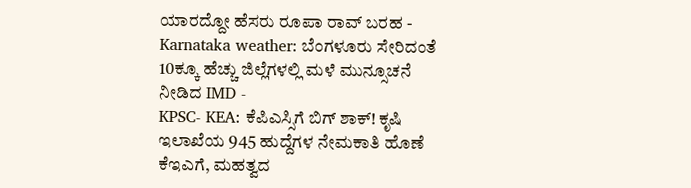ಯಾರದ್ದೋ ಹೆಸರು ರೂಪಾ ರಾವ್ ಬರಹ -
Karnataka weather: ಬೆಂಗಳೂರು ಸೇರಿದಂತೆ 10ಕ್ಕೂ ಹೆಚ್ಚು ಜಿಲ್ಲೆಗಳಲ್ಲಿ ಮಳೆ ಮುನ್ಸೂಚನೆ ನೀಡಿದ IMD -
KPSC- KEA: ಕೆಪಿಎಸ್ಸಿಗೆ ಬಿಗ್ ಶಾಕ್! ಕೃಷಿ ಇಲಾಖೆಯ 945 ಹುದ್ದೆಗಳ ನೇಮಕಾತಿ ಹೊಣೆ ಕೆಇಎಗೆ, ಮಹತ್ವದ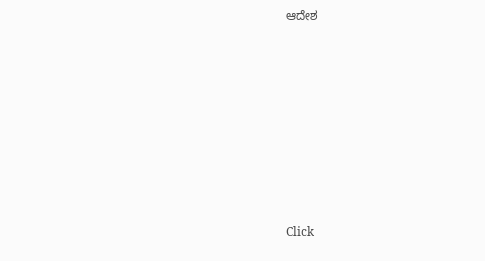ಆದೇಶ











Click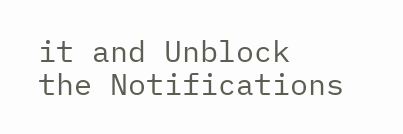it and Unblock the Notifications